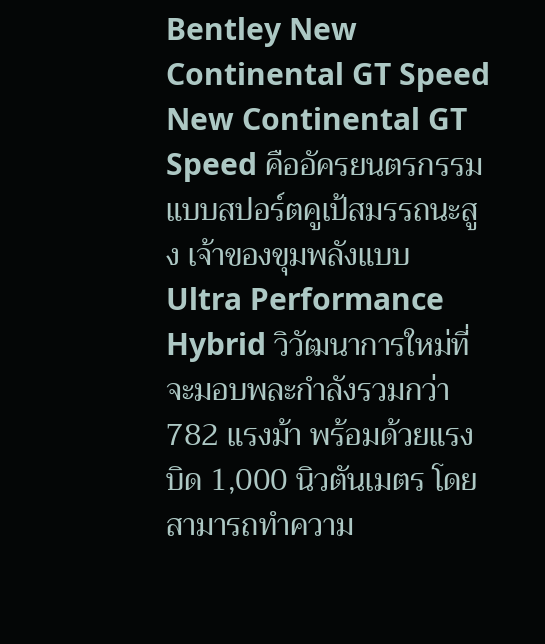Bentley New Continental GT Speed
New Continental GT Speed คืออัครยนตรกรรมแบบสปอร์ตคูเป้สมรรถนะสูง เจ้าของขุมพลังแบบ Ultra Performance Hybrid วิวัฒนาการใหม่ที่จะมอบพละกำลังรวมกว่า 782 แรงม้า พร้อมด้วยแรงบิด 1,000 นิวตันเมตร โดยสามารถทำความ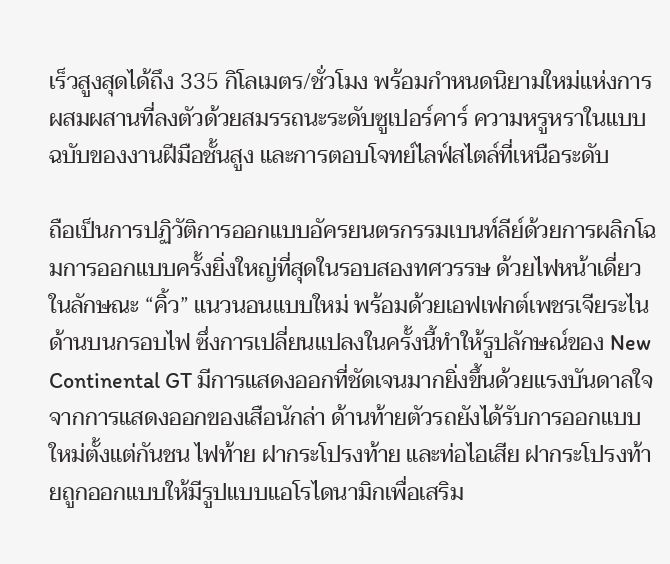เร็วสูงสุดได้ถึง 335 กิโลเมตร/ชั่วโมง พร้อมกำหนดนิยามใหม่แห่งการผสมผสานที่ลงตัวด้วยสมรรถนะระดับซูเปอร์คาร์ ความหรูหราในแบบฉบับของงานฝีมือชั้นสูง และการตอบโจทย์ไลฟ์สไตล์ที่เหนือระดับ

ถือเป็นการปฏิวัติการออกแบบอัครยนตรกรรมเบนท์ลีย์ด้วยการผลิกโฉมการออกแบบครั้งยิ่งใหญ่ที่สุดในรอบสองทศวรรษ ด้วยไฟหน้าเดี่ยวในลักษณะ “คิ้ว” แนวนอนแบบใหม่ พร้อมด้วยเอฟเฟกต์เพชรเจียระไนด้านบนกรอบไฟ ซึ่งการเปลี่ยนแปลงในครั้งนี้ทำให้รูปลักษณ์ของ New Continental GT มีการแสดงออกที่ชัดเจนมากยิ่งขึ้นด้วยแรงบันดาลใจจากการแสดงออกของเสือนักล่า ด้านท้ายตัวรถยังได้รับการออกแบบใหม่ตั้งแต่กันชน ไฟท้าย ฝากระโปรงท้าย และท่อไอเสีย ฝากระโปรงท้ายถูกออกแบบให้มีรูปแบบแอโรไดนามิกเพื่อเสริม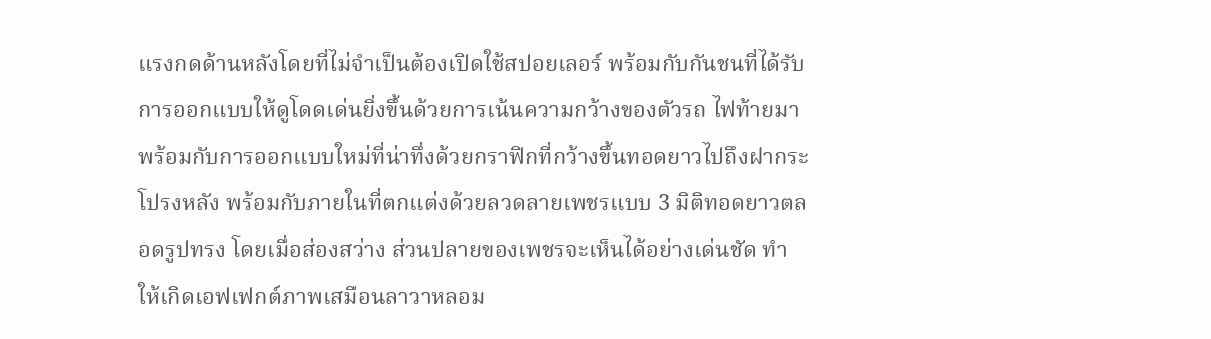แรงกดด้านหลังโดยที่ไม่จำเป็นต้องเปิดใช้สปอยเลอร์ พร้อมกับกันชนที่ได้รับการออกแบบให้ดูโดดเด่นยิ่งขึ้นด้วยการเน้นความกว้างของตัวรถ ไฟท้ายมาพร้อมกับการออกแบบใหม่ที่น่าทึ่งด้วยกราฟิกที่กว้างขึ้นทอดยาวไปถึงฝากระโปรงหลัง พร้อมกับภายในที่ตกแต่งด้วยลวดลายเพชรแบบ 3 มิติทอดยาวตลอดรูปทรง โดยเมื่อส่องสว่าง ส่วนปลายของเพชรจะเห็นได้อย่างเด่นชัด ทำให้เกิดเอฟเฟกต์ภาพเสมือนลาวาหลอม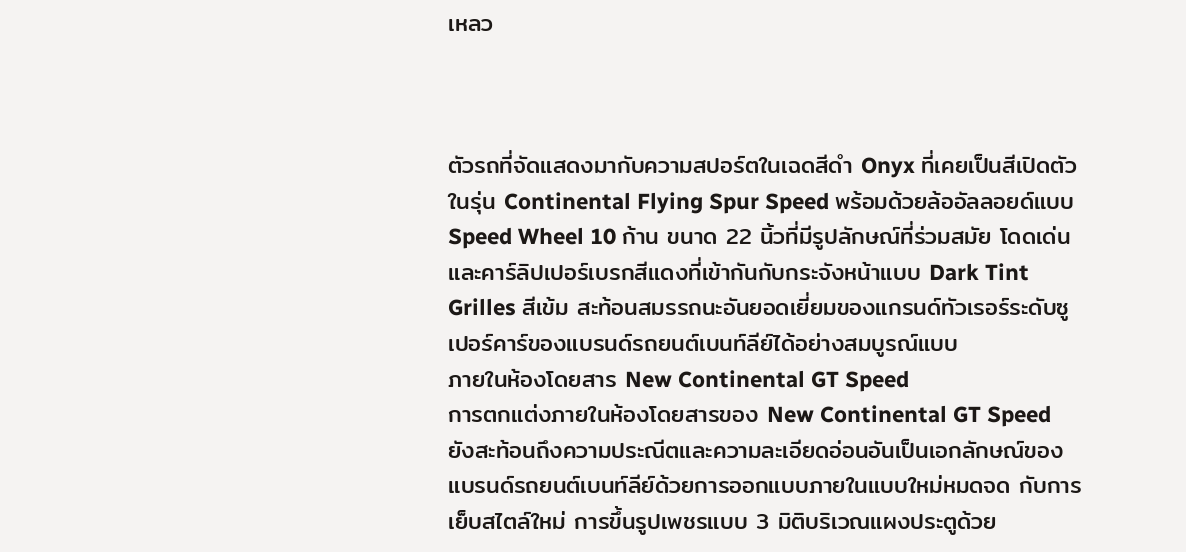เหลว



ตัวรถที่จัดแสดงมากับความสปอร์ตในเฉดสีดำ Onyx ที่เคยเป็นสีเปิดตัวในรุ่น Continental Flying Spur Speed พร้อมด้วยล้ออัลลอยด์แบบ Speed Wheel 10 ก้าน ขนาด 22 นิ้วที่มีรูปลักษณ์ที่ร่วมสมัย โดดเด่น และคาร์ลิปเปอร์เบรกสีแดงที่เข้ากันกับกระจังหน้าแบบ Dark Tint Grilles สีเข้ม สะท้อนสมรรถนะอันยอดเยี่ยมของแกรนด์ทัวเรอร์ระดับซูเปอร์คาร์ของแบรนด์รถยนต์เบนท์ลีย์ได้อย่างสมบูรณ์แบบ
ภายในห้องโดยสาร New Continental GT Speed
การตกแต่งภายในห้องโดยสารของ New Continental GT Speed ยังสะท้อนถึงความประณีตและความละเอียดอ่อนอันเป็นเอกลักษณ์ของแบรนด์รถยนต์เบนท์ลีย์ด้วยการออกแบบภายในแบบใหม่หมดจด กับการเย็บสไตล์ใหม่ การขึ้นรูปเพชรแบบ 3 มิติบริเวณแผงประตูด้วย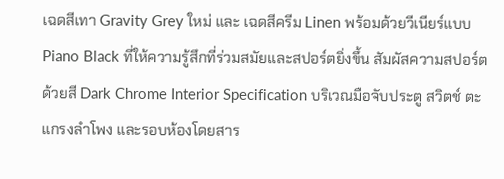เฉดสีเทา Gravity Grey ใหม่ และ เฉดสีครีม Linen พร้อมด้วยวีเนียร์แบบ Piano Black ที่ให้ความรู้สึกที่ร่วมสมัยและสปอร์ตยิ่งขึ้น สัมผัสความสปอร์ตด้วยสี Dark Chrome Interior Specification บริเวณมือจับประตู สวิตช์ ตะแกรงลำโพง และรอบห้องโดยสาร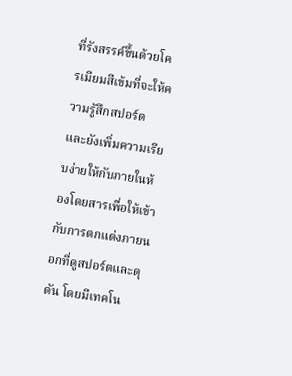ที่รังสรรค์ขึ้นด้วยโครเมียมสีเข้มที่จะให้ความรู้สึกสปอร์ต และยังเพิ่มความเรียบง่ายให้กับภายในห้องโดยสารเพื่อให้เข้ากับการตกแต่งภายนอกที่ดูสปอร์ตและดุดัน โดยมีเทคโน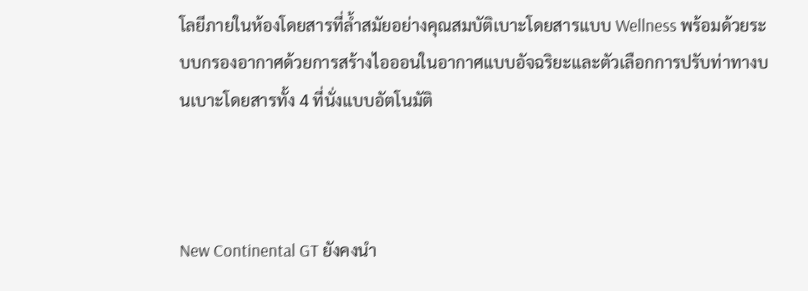โลยีภายในห้องโดยสารที่ล้ำสมัยอย่างคุณสมบัติเบาะโดยสารแบบ Wellness พร้อมด้วยระบบกรองอากาศด้วยการสร้างไอออนในอากาศแบบอัจฉริยะและตัวเลือกการปรับท่าทางบนเบาะโดยสารทั้ง 4 ที่นั่งแบบอัตโนมัติ



New Continental GT ยังคงนำ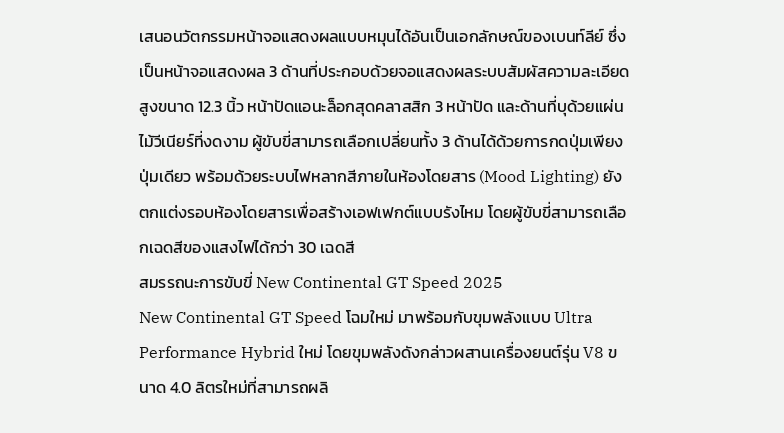เสนอนวัตกรรมหน้าจอแสดงผลแบบหมุนได้อันเป็นเอกลักษณ์ของเบนท์ลีย์ ซึ่งเป็นหน้าจอแสดงผล 3 ด้านที่ประกอบด้วยจอแสดงผลระบบสัมผัสความละเอียดสูงขนาด 12.3 นิ้ว หน้าปัดแอนะล็อกสุดคลาสสิก 3 หน้าปัด และด้านที่บุด้วยแผ่นไม้วีเนียร์ที่งดงาม ผู้ขับขี่สามารถเลือกเปลี่ยนทั้ง 3 ด้านได้ด้วยการกดปุ่มเพียงปุ่มเดียว พร้อมด้วยระบบไฟหลากสีภายในห้องโดยสาร (Mood Lighting) ยังตกแต่งรอบห้องโดยสารเพื่อสร้างเอฟเฟกต์แบบรังไหม โดยผู้ขับขี่สามารถเลือกเฉดสีของแสงไฟได้กว่า 30 เฉดสี
สมรรถนะการขับขี่ New Continental GT Speed 2025
New Continental GT Speed โฉมใหม่ มาพร้อมกับขุมพลังแบบ Ultra Performance Hybrid ใหม่ โดยขุมพลังดังกล่าวผสานเครื่องยนต์รุ่น V8 ขนาด 4.0 ลิตรใหม่ที่สามารถผลิ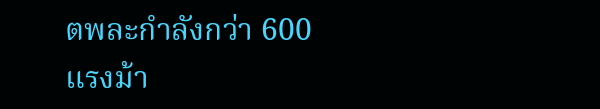ตพละกำลังกว่า 600 แรงม้า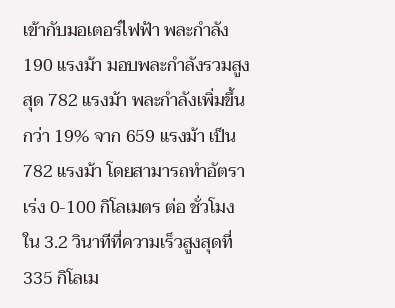เข้ากับมอเตอร์ไฟฟ้า พละกำลัง 190 แรงม้า มอบพละกำลังรวมสูงสุด 782 แรงม้า พละกำลังเพิ่มขึ้นกว่า 19% จาก 659 แรงม้า เป็น 782 แรงม้า โดยสามารถทำอัตราเร่ง 0-100 กิโลเมตร ต่อ ชั่วโมง ใน 3.2 วินาทีที่ความเร็วสูงสุดที่ 335 กิโลเม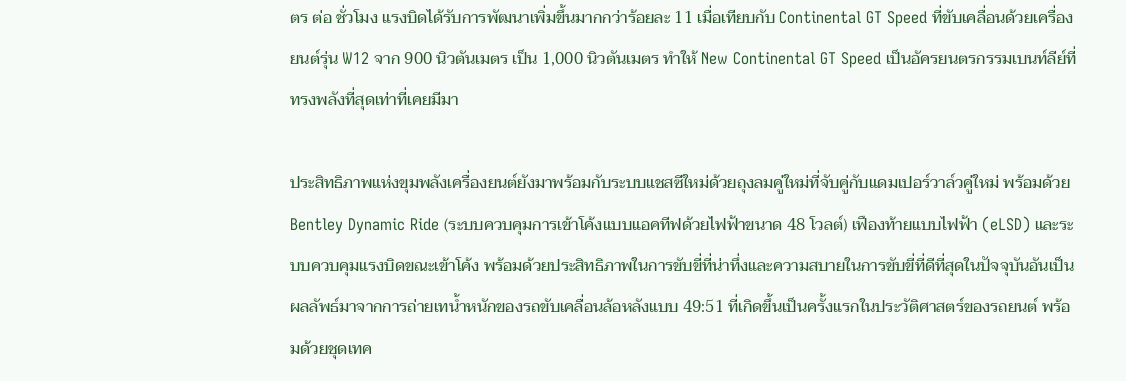ตร ต่อ ชั่วโมง แรงบิดได้รับการพัฒนาเพิ่มขึ้นมากกว่าร้อยละ 11 เมื่อเทียบกับ Continental GT Speed ที่ขับเคลื่อนด้วยเครื่องยนต์รุ่น W12 จาก 900 นิวตันเมตร เป็น 1,000 นิวตันเมตร ทำให้ New Continental GT Speed เป็นอัครยนตรกรรมเบนท์ลีย์ที่ทรงพลังที่สุดเท่าที่เคยมีมา

ประสิทธิภาพแห่งขุมพลังเครื่องยนต์ยังมาพร้อมกับระบบแชสซีใหม่ด้วยถุงลมคู่ใหม่ที่จับคู่กับแดมเปอร์วาล์วคู่ใหม่ พร้อมด้วย Bentley Dynamic Ride (ระบบควบคุมการเข้าโค้งแบบแอคทีฟด้วยไฟฟ้าขนาด 48 โวลต์) เฟืองท้ายแบบไฟฟ้า (eLSD) และระบบควบคุมแรงบิดขณะเข้าโค้ง พร้อมด้วยประสิทธิภาพในการขับขี่ที่น่าทึ่งและความสบายในการขับขี่ที่ดีที่สุดในปัจจุบันอันเป็นผลลัพธ์มาจากการถ่ายเทน้ำหนักของรถขับเคลื่อนล้อหลังแบบ 49:51 ที่เกิดขึ้นเป็นครั้งแรกในประวัติศาสตร์ของรถยนต์ พร้อมด้วยชุดเทค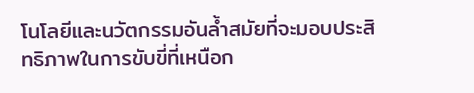โนโลยีและนวัตกรรมอันล้ำสมัยที่จะมอบประสิทธิภาพในการขับขี่ที่เหนือก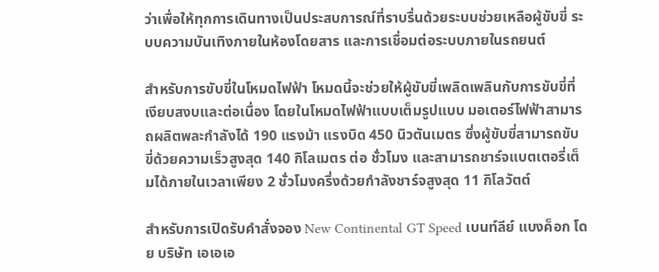ว่าเพื่อให้ทุกการเดินทางเป็นประสบการณ์ที่ราบรื่นด้วยระบบช่วยเหลือผู้ขับขี่ ระบบความบันเทิงภายในห้องโดยสาร และการเชื่อมต่อระบบภายในรถยนต์

สำหรับการขับขี่ในโหมดไฟฟ้า โหมดนี้จะช่วยให้ผู้ขับขี่เพลิดเพลินกับการขับขี่ที่เงียบสงบและต่อเนื่อง โดยในโหมดไฟฟ้าแบบเต็มรูปแบบ มอเตอร์ไฟฟ้าสามารถผลิตพละกำลังได้ 190 แรงม้า แรงบิด 450 นิวตันเมตร ซึ่งผู้ขับขี่สามารถขับขี่ด้วยความเร็วสูงสุด 140 กิโลเมตร ต่อ ชั่วโมง และสามารถชาร์จแบตเตอรี่เต็มได้ภายในเวลาเพียง 2 ชั่วโมงครึ่งด้วยกำลังชาร์จสูงสุด 11 กิโลวัตต์

สำหรับการเปิดรับคำสั่งจอง New Continental GT Speed เบนท์ลีย์ แบงค็อก โดย บริษัท เอเอเอ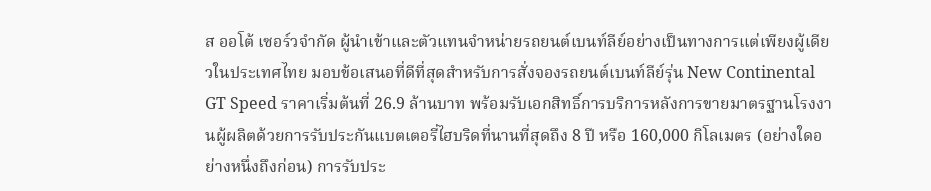ส ออโต้ เซอร์วจำกัด ผู้นำเข้าและตัวแทนจำหน่ายรถยนต์เบนท์ลีย์อย่างเป็นทางการแต่เพียงผู้เดียวในประเทศไทย มอบข้อเสนอที่ดีที่สุดสำหรับการสั่งจองรถยนต์เบนท์ลีย์รุ่น New Continental GT Speed ราคาเริ่มต้นที่ 26.9 ล้านบาท พร้อมรับเอกสิทธิ์การบริการหลังการขายมาตรฐานโรงงานผู้ผลิตด้วยการรับประกันแบตเตอรี่ไฮบริดที่นานที่สุดถึง 8 ปี หรือ 160,000 กิโลเมตร (อย่างใดอย่างหนึ่งถึงก่อน) การรับประ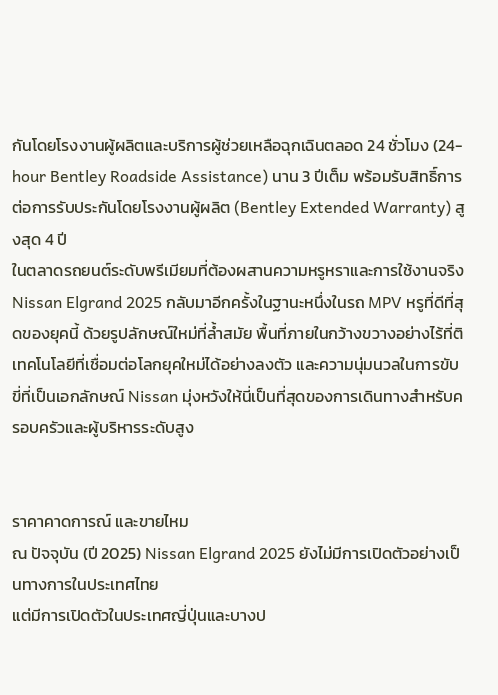กันโดยโรงงานผู้ผลิตและบริการผู้ช่วยเหลือฉุกเฉินตลอด 24 ชั่วโมง (24-hour Bentley Roadside Assistance) นาน 3 ปีเต็ม พร้อมรับสิทธิ์การต่อการรับประกันโดยโรงงานผู้ผลิต (Bentley Extended Warranty) สูงสุด 4 ปี
ในตลาดรถยนต์ระดับพรีเมียมที่ต้องผสานความหรูหราและการใช้งานจริง Nissan Elgrand 2025 กลับมาอีกครั้งในฐานะหนึ่งในรถ MPV หรูที่ดีที่สุดของยุคนี้ ด้วยรูปลักษณ์ใหม่ที่ล้ำสมัย พื้นที่ภายในกว้างขวางอย่างไร้ที่ติ เทคโนโลยีที่เชื่อมต่อโลกยุคใหม่ได้อย่างลงตัว และความนุ่มนวลในการขับขี่ที่เป็นเอกลักษณ์ Nissan มุ่งหวังให้นี่เป็นที่สุดของการเดินทางสำหรับครอบครัวและผู้บริหารระดับสูง


ราคาคาดการณ์ และขายไหม
ณ ปัจจุบัน (ปี 2025) Nissan Elgrand 2025 ยังไม่มีการเปิดตัวอย่างเป็นทางการในประเทศไทย
แต่มีการเปิดตัวในประเทศญี่ปุ่นและบางป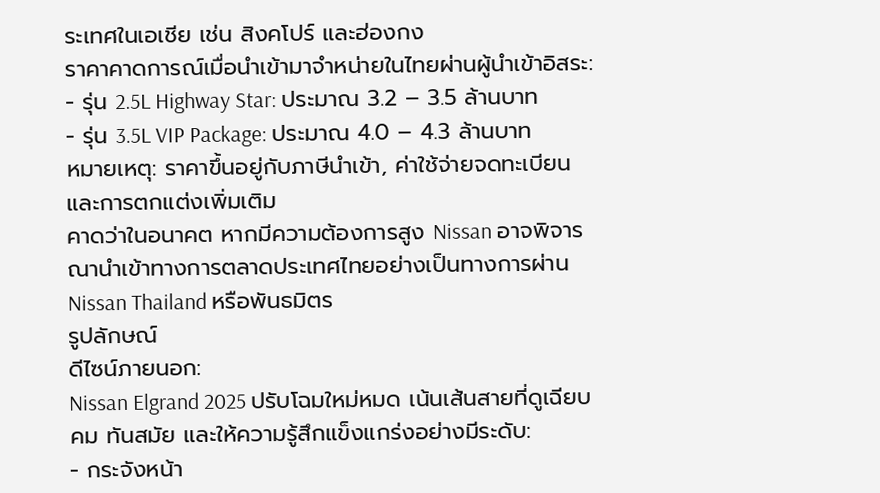ระเทศในเอเชีย เช่น สิงคโปร์ และฮ่องกง
ราคาคาดการณ์เมื่อนำเข้ามาจำหน่ายในไทยผ่านผู้นำเข้าอิสระ:
- รุ่น 2.5L Highway Star: ประมาณ 3.2 – 3.5 ล้านบาท
- รุ่น 3.5L VIP Package: ประมาณ 4.0 – 4.3 ล้านบาท
หมายเหตุ: ราคาขึ้นอยู่กับภาษีนำเข้า, ค่าใช้จ่ายจดทะเบียน และการตกแต่งเพิ่มเติม
คาดว่าในอนาคต หากมีความต้องการสูง Nissan อาจพิจารณานำเข้าทางการตลาดประเทศไทยอย่างเป็นทางการผ่าน Nissan Thailand หรือพันธมิตร
รูปลักษณ์
ดีไซน์ภายนอก:
Nissan Elgrand 2025 ปรับโฉมใหม่หมด เน้นเส้นสายที่ดูเฉียบคม ทันสมัย และให้ความรู้สึกแข็งแกร่งอย่างมีระดับ:
- กระจังหน้า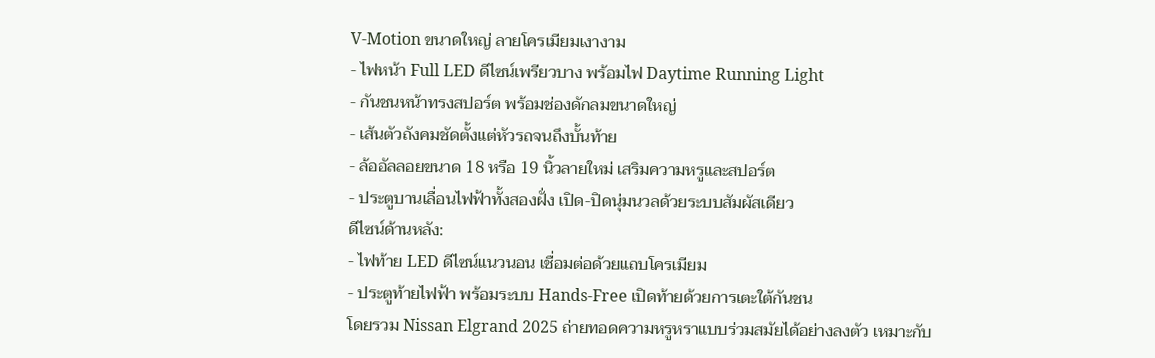V-Motion ขนาดใหญ่ ลายโครเมียมเงางาม
- ไฟหน้า Full LED ดีไซน์เพรียวบาง พร้อมไฟ Daytime Running Light
- กันชนหน้าทรงสปอร์ต พร้อมช่องดักลมขนาดใหญ่
- เส้นตัวถังคมชัดตั้งแต่หัวรถจนถึงบั้นท้าย
- ล้ออัลลอยขนาด 18 หรือ 19 นิ้วลายใหม่ เสริมความหรูและสปอร์ต
- ประตูบานเลื่อนไฟฟ้าทั้งสองฝั่ง เปิด-ปิดนุ่มนวลด้วยระบบสัมผัสเดียว
ดีไซน์ด้านหลัง:
- ไฟท้าย LED ดีไซน์แนวนอน เชื่อมต่อด้วยแถบโครเมียม
- ประตูท้ายไฟฟ้า พร้อมระบบ Hands-Free เปิดท้ายด้วยการเตะใต้กันชน
โดยรวม Nissan Elgrand 2025 ถ่ายทอดความหรูหราแบบร่วมสมัยได้อย่างลงตัว เหมาะกับ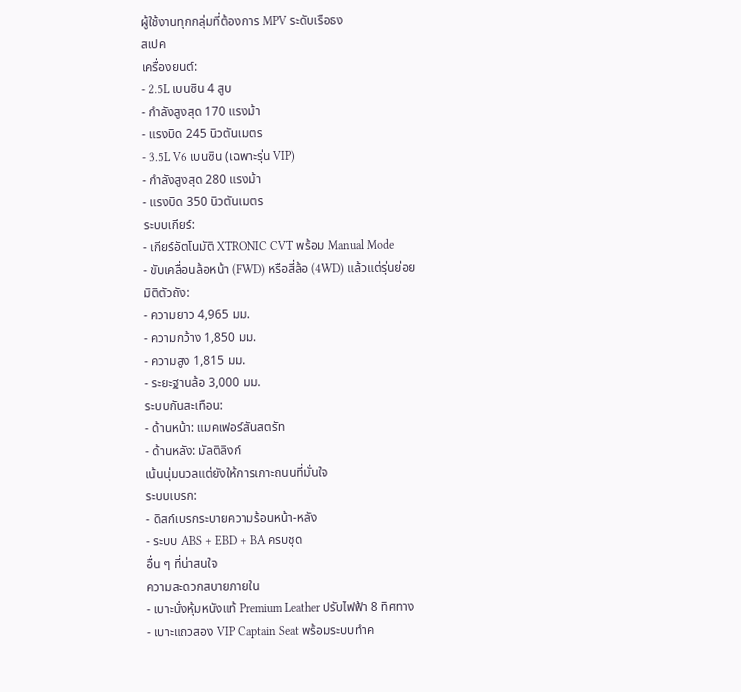ผู้ใช้งานทุกกลุ่มที่ต้องการ MPV ระดับเรือธง
สเปค
เครื่องยนต์:
- 2.5L เบนซิน 4 สูบ
- กำลังสูงสุด 170 แรงม้า
- แรงบิด 245 นิวตันเมตร
- 3.5L V6 เบนซิน (เฉพาะรุ่น VIP)
- กำลังสูงสุด 280 แรงม้า
- แรงบิด 350 นิวตันเมตร
ระบบเกียร์:
- เกียร์อัตโนมัติ XTRONIC CVT พร้อม Manual Mode
- ขับเคลื่อนล้อหน้า (FWD) หรือสี่ล้อ (4WD) แล้วแต่รุ่นย่อย
มิติตัวถัง:
- ความยาว 4,965 มม.
- ความกว้าง 1,850 มม.
- ความสูง 1,815 มม.
- ระยะฐานล้อ 3,000 มม.
ระบบกันสะเทือน:
- ด้านหน้า: แมคเฟอร์สันสตรัท
- ด้านหลัง: มัลติลิงก์
เน้นนุ่มนวลแต่ยังให้การเกาะถนนที่มั่นใจ
ระบบเบรก:
- ดิสก์เบรกระบายความร้อนหน้า-หลัง
- ระบบ ABS + EBD + BA ครบชุด
อื่น ๆ ที่น่าสนใจ
ความสะดวกสบายภายใน
- เบาะนั่งหุ้มหนังแท้ Premium Leather ปรับไฟฟ้า 8 ทิศทาง
- เบาะแถวสอง VIP Captain Seat พร้อมระบบทำค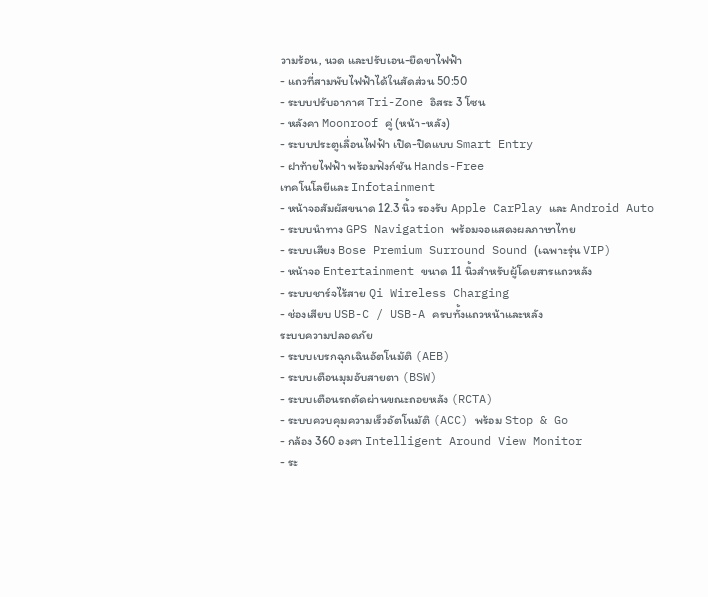วามร้อน, นวด และปรับเอน-ยืดขาไฟฟ้า
- แถวที่สามพับไฟฟ้าได้ในสัดส่วน 50:50
- ระบบปรับอากาศ Tri-Zone อิสระ 3 โซน
- หลังคา Moonroof คู่ (หน้า-หลัง)
- ระบบประตูเลื่อนไฟฟ้า เปิด-ปิดแบบ Smart Entry
- ฝาท้ายไฟฟ้า พร้อมฟังก์ชัน Hands-Free
เทคโนโลยีและ Infotainment
- หน้าจอสัมผัสขนาด 12.3 นิ้ว รองรับ Apple CarPlay และ Android Auto
- ระบบนำทาง GPS Navigation พร้อมจอแสดงผลภาษาไทย
- ระบบเสียง Bose Premium Surround Sound (เฉพาะรุ่น VIP)
- หน้าจอ Entertainment ขนาด 11 นิ้วสำหรับผู้โดยสารแถวหลัง
- ระบบชาร์จไร้สาย Qi Wireless Charging
- ช่องเสียบ USB-C / USB-A ครบทั้งแถวหน้าและหลัง
ระบบความปลอดภัย
- ระบบเบรกฉุกเฉินอัตโนมัติ (AEB)
- ระบบเตือนมุมอับสายตา (BSW)
- ระบบเตือนรถตัดผ่านขณะถอยหลัง (RCTA)
- ระบบควบคุมความเร็วอัตโนมัติ (ACC) พร้อม Stop & Go
- กล้อง 360 องศา Intelligent Around View Monitor
- ระ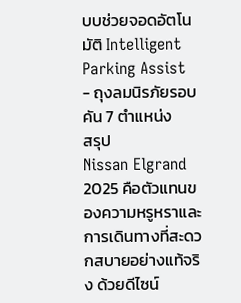บบช่วยจอดอัตโนมัติ Intelligent Parking Assist
- ถุงลมนิรภัยรอบคัน 7 ตำแหน่ง
สรุป
Nissan Elgrand 2025 คือตัวแทนของความหรูหราและการเดินทางที่สะดวกสบายอย่างแท้จริง ด้วยดีไซน์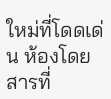ใหม่ที่โดดเด่น ห้องโดยสารที่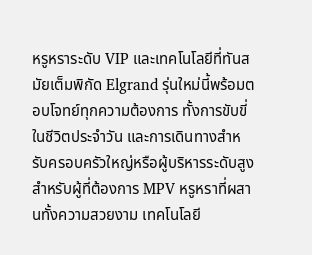หรูหราระดับ VIP และเทคโนโลยีที่ทันสมัยเต็มพิกัด Elgrand รุ่นใหม่นี้พร้อมตอบโจทย์ทุกความต้องการ ทั้งการขับขี่ในชีวิตประจำวัน และการเดินทางสำหรับครอบครัวใหญ่หรือผู้บริหารระดับสูง
สำหรับผู้ที่ต้องการ MPV หรูหราที่ผสานทั้งความสวยงาม เทคโนโลยี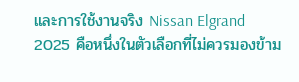และการใช้งานจริง Nissan Elgrand 2025 คือหนึ่งในตัวเลือกที่ไม่ควรมองข้าม